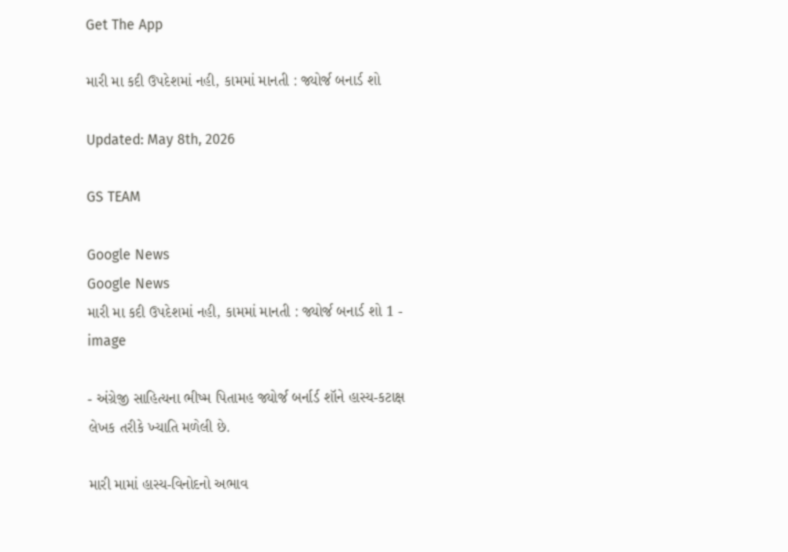Get The App

મારી મા કદી ઉપદેશમાં નહી, કામમાં માનતી : જ્યોર્જ બનાર્ડ શો

Updated: May 8th, 2026

GS TEAM

Google News
Google News
મારી મા કદી ઉપદેશમાં નહી, કામમાં માનતી : જ્યોર્જ બનાર્ડ શો 1 - image

- અંગ્રેજી સાહિત્યના ભીષ્મ પિતામહ જ્યોર્જ બર્નાર્ડ શૉને હાસ્ય-કટાક્ષ લેખક તરીકે ખ્યાતિ મળેલી છે.

મારી મામાં હાસ્ય-વિનોદનો અભાવ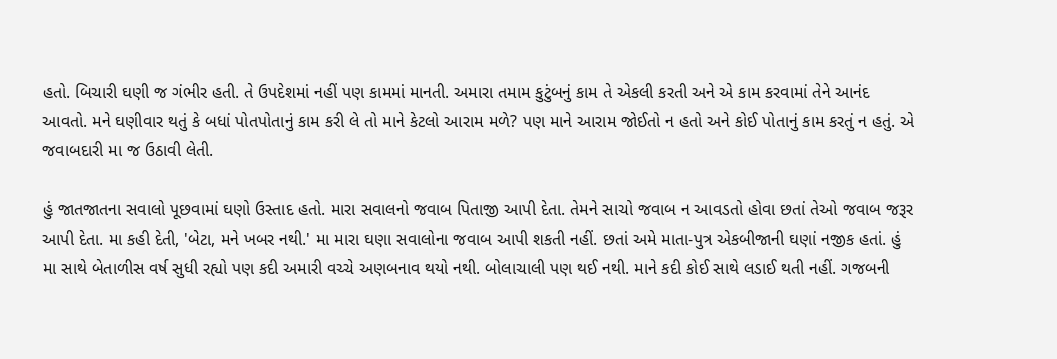હતો. બિચારી ઘણી જ ગંભીર હતી. તે ઉપદેશમાં નહીં પણ કામમાં માનતી. અમારા તમામ કુટુંબનું કામ તે એકલી કરતી અને એ કામ કરવામાં તેને આનંદ આવતો. મને ઘણીવાર થતું કે બધાં પોતપોતાનું કામ કરી લે તો માને કેટલો આરામ મળે? પણ માને આરામ જોઈતો ન હતો અને કોઈ પોતાનું કામ કરતું ન હતું. એ જવાબદારી મા જ ઉઠાવી લેતી.

હું જાતજાતના સવાલો પૂછવામાં ઘણો ઉસ્તાદ હતો. મારા સવાલનો જવાબ પિતાજી આપી દેતા. તેમને સાચો જવાબ ન આવડતો હોવા છતાં તેઓ જવાબ જરૂર આપી દેતા. મા કહી દેતી, 'બેટા, મને ખબર નથી.' મા મારા ઘણા સવાલોના જવાબ આપી શકતી નહીં. છતાં અમે માતા-પુત્ર એકબીજાની ઘણાં નજીક હતાં. હું મા સાથે બેતાળીસ વર્ષ સુધી રહ્યો પણ કદી અમારી વચ્ચે અણબનાવ થયો નથી. બોલાચાલી પણ થઈ નથી. માને કદી કોઈ સાથે લડાઈ થતી નહીં. ગજબની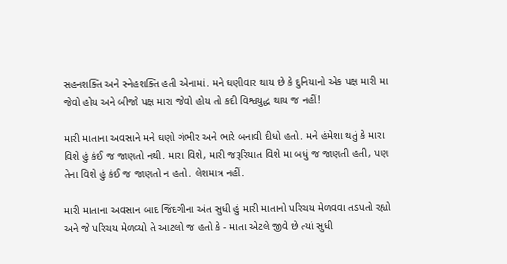સહનશક્તિ અને સ્નેહશક્તિ હતી એનામાં. મને ઘણીવાર થાય છે કે દુનિયાનો એક પક્ષ મારી મા જેવો હોય અને બીજો પક્ષ મારા જેવો હોય તો કદી વિશ્વયુદ્ધ થાય જ નહીં!

મારી માતાના અવસાને મને ઘણો ગંભીર અને ભારે બનાવી દીધો હતો. મને હંમેશા થતું કે મારા વિશે હું કંઈ જ જાણતો નથી. મારા વિશે, મારી જરૂરિયાત વિશે મા બધું જ જાણતી હતી, પણ તેના વિશે હું કંઈ જ જાણતો ન હતો. લેશમાત્ર નહીં.

મારી માતાના અવસાન બાદ જિંદગીના અંત સુધી હું મારી માતાનો પરિચય મેળવવા તડપતો રહ્યો અને જે પરિચય મેળવ્યો તે આટલો જ હતો કે - માતા એટલે જીવે છે ત્યાં સુધી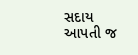સદાય આપતી જ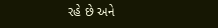રહે છે અને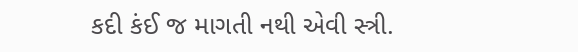કદી કંઈ જ માગતી નથી એવી સ્ત્રી.